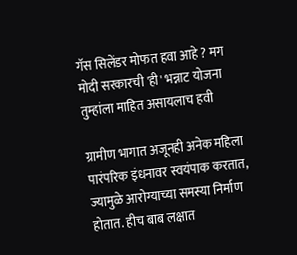गॅस सिलेंडर मोफत हवा आहे ? मग मोदी सरकारची 'ही' भन्नाट योजना तुम्हांला माहित असायलाच हवी

ग्रामीण भागात अजूनही अनेक महिला पारंपरिक इंधनावर स्वयंपाक करतात, ज्यामुळे आरोग्याच्या समस्या निर्माण होतात. हीच बाब लक्षात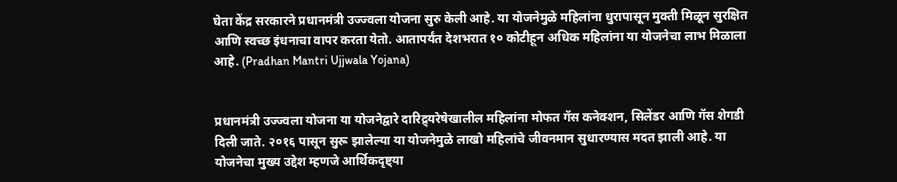घेता केंद्र सरकारने प्रधानमंत्री उज्ज्वला योजना सुरु केली आहे. या योजनेमुळे महिलांना धुरापासून मुक्ती मिळून सुरक्षित आणि स्वच्छ इंधनाचा वापर करता येतो. आतापर्यंत देशभरात १० कोटीहून अधिक महिलांना या योजनेचा लाभ मिळाला आहे. (Pradhan Mantri Ujjwala Yojana)


प्रधानमंत्री उज्ज्वला योजना या योजनेद्वारे दारिद्र्यरेषेखालील महिलांना मोफत गॅस कनेक्शन, सिलेंडर आणि गॅस शेगडी दिली जाते. २०१६ पासून सुरू झालेल्या या योजनेमुळे लाखो महिलांचे जीवनमान सुधारण्यास मदत झाली आहे. या योजनेचा मुख्य उद्देश म्हणजे आर्थिकदृष्ट्या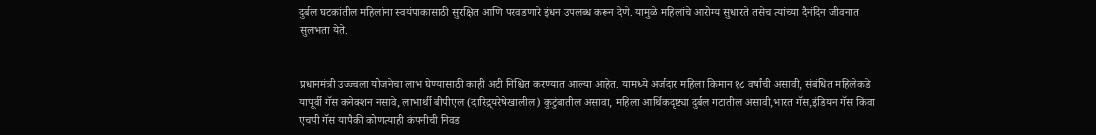दुर्बल घटकांतील महिलांना स्वयंपाकासाठी सुरक्षित आणि परवडणारे इंधन उपलब्ध करून देणे. यामुळे महिलांचे आरोग्य सुधारते तसेच त्यांच्या दैनंदिन जीवनात सुलभता येते.


प्रधानमंत्री उज्ज्वला योजनेचा लाभ घेण्यासाठी काही अटी निश्चित करण्यात आल्या आहेत. यामध्ये अर्जदार महिला किमान १८ वर्षांची असावी, संबंधित महिलेकडे यापूर्वी गॅस कनेक्शन नसावे, लाभार्थी बीपीएल (दारिद्र्यरेषेखालील) कुटुंबातील असावा, महिला आर्थिकदृष्ट्या दुर्बल गटातील असावी,भारत गॅस,इंडियन गॅस किंवा एचपी गॅस यापैकी कोणत्याही कंपनीची निवड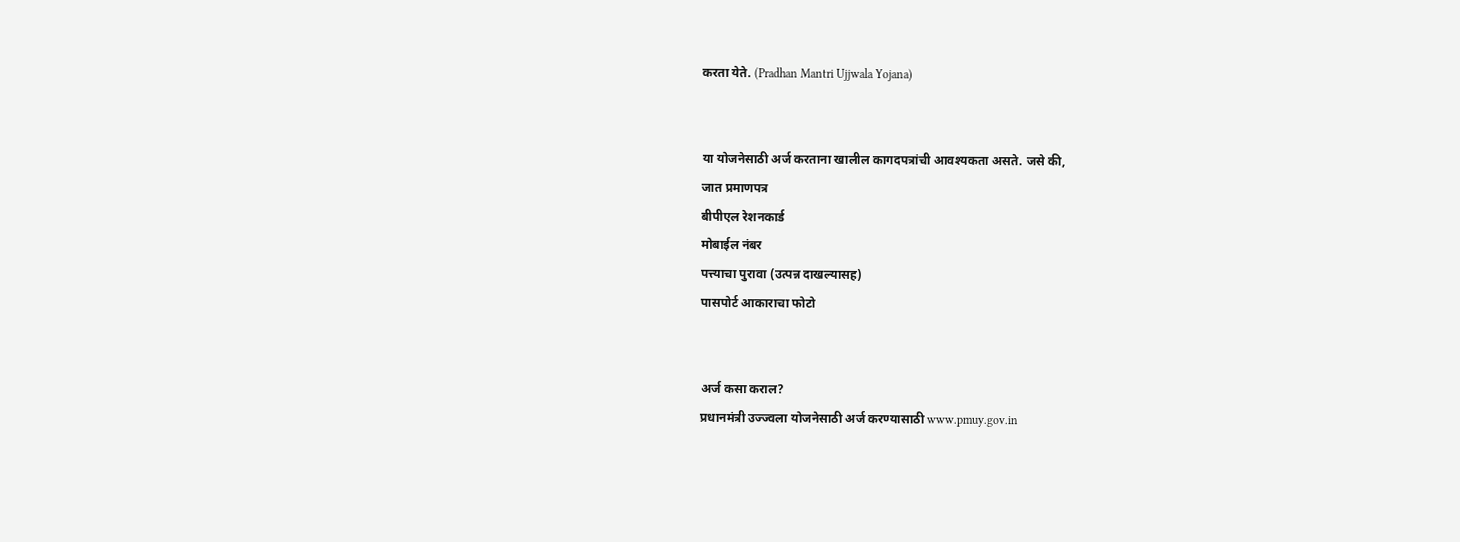करता येते. (Pradhan Mantri Ujjwala Yojana)


या योजनेसाठी अर्ज करताना खालील कागदपत्रांची आवश्यकता असते. जसे की,
जात प्रमाणपत्र
बीपीएल रेशनकार्ड
मोबाईल नंबर
पत्त्याचा पुरावा (उत्पन्न दाखल्यासह)
पासपोर्ट आकाराचा फोटो


अर्ज कसा कराल?
प्रधानमंत्री उज्ज्वला योजनेसाठी अर्ज करण्यासाठी www.pmuy.gov.in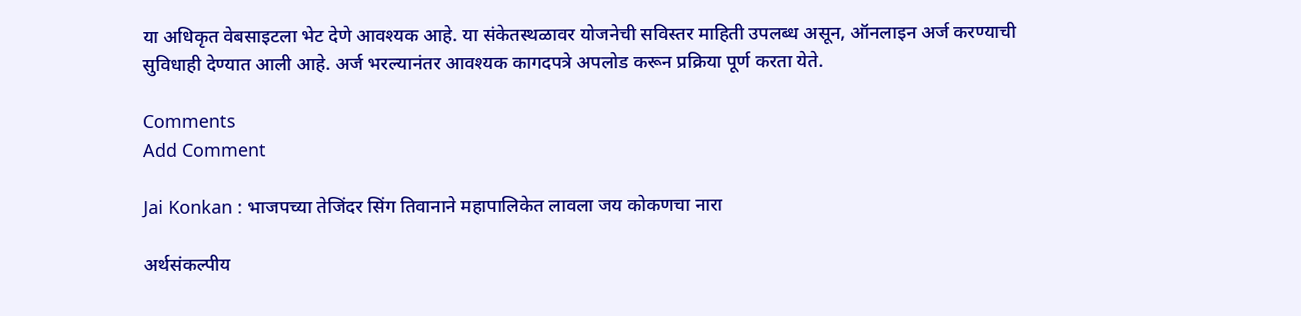या अधिकृत वेबसाइटला भेट देणे आवश्यक आहे. या संकेतस्थळावर योजनेची सविस्तर माहिती उपलब्ध असून, ऑनलाइन अर्ज करण्याची सुविधाही देण्यात आली आहे. अर्ज भरल्यानंतर आवश्यक कागदपत्रे अपलोड करून प्रक्रिया पूर्ण करता येते.

Comments
Add Comment

Jai Konkan : भाजपच्या तेजिंदर सिंग तिवानाने महापालिकेत लावला जय कोकणचा नारा

अर्थसंकल्पीय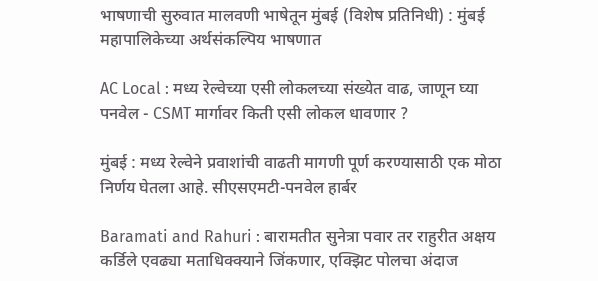भाषणाची सुरुवात मालवणी भाषेतून मुंबई (विशेष प्रतिनिधी) : मुंबई महापालिकेच्या अर्थसंकल्पिय भाषणात

AC Local : मध्य रेल्वेच्या एसी लोकलच्या संख्येत वाढ, जाणून घ्या पनवेल - CSMT मार्गावर किती एसी लोकल धावणार ?

मुंबई : मध्य रेल्वेने प्रवाशांची वाढती मागणी पूर्ण करण्यासाठी एक मोठा निर्णय घेतला आहे. सीएसएमटी-पनवेल हार्बर

Baramati and Rahuri : बारामतीत सुनेत्रा पवार तर राहुरीत अक्षय कर्डिले एवढ्या मताधिक्क्याने जिंकणार, एक्झिट पोलचा अंदाज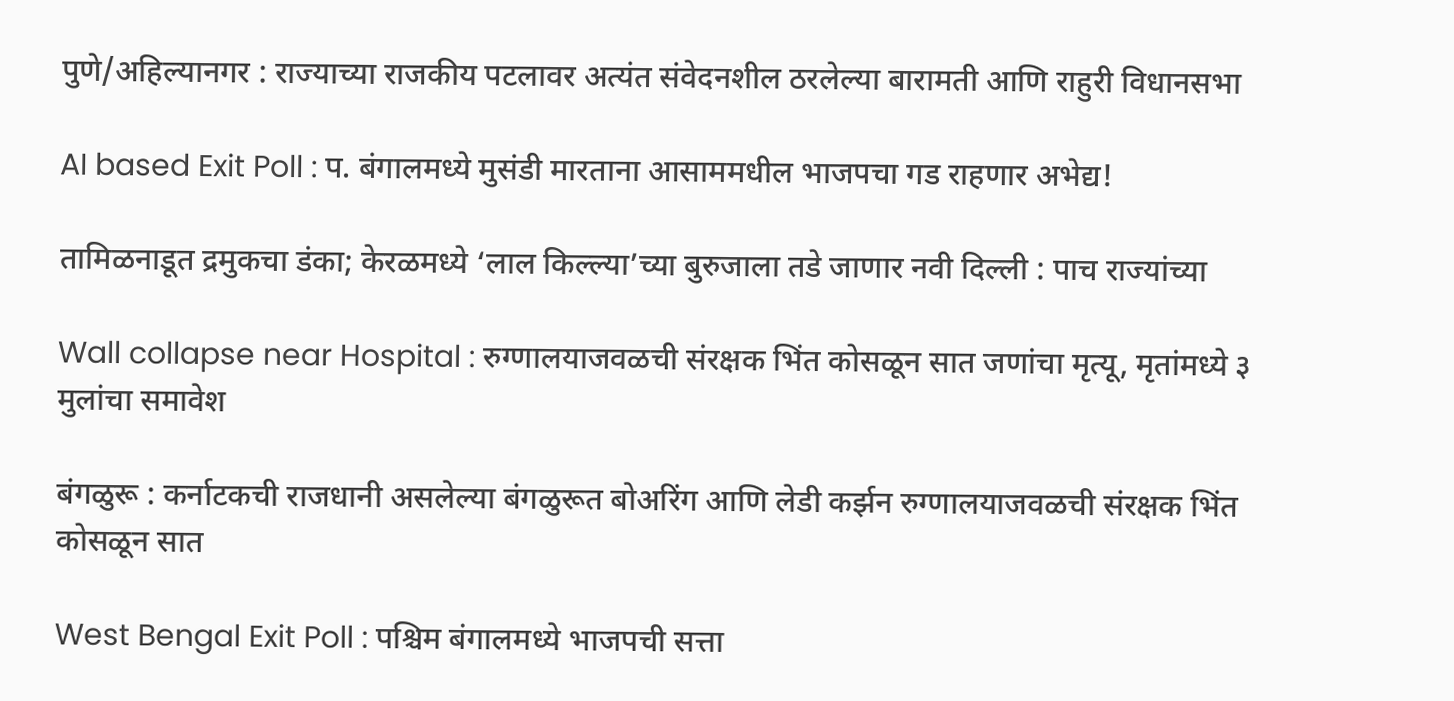पुणे/अहिल्यानगर : राज्याच्या राजकीय पटलावर अत्यंत संवेदनशील ठरलेल्या बारामती आणि राहुरी विधानसभा

AI based Exit Poll : प. बंगालमध्ये मुसंडी मारताना आसाममधील भाजपचा गड राहणार अभेद्य!

तामिळनाडूत द्रमुकचा डंका; केरळमध्ये ‘लाल किल्ल्या’च्या बुरुजाला तडे जाणार नवी दिल्ली : पाच राज्यांच्या

Wall collapse near Hospital : रुग्णालयाजवळची संरक्षक भिंत कोसळून सात जणांचा मृत्यू, मृतांमध्ये ३ मुलांचा समावेश

बंगळुरू : कर्नाटकची राजधानी असलेल्या बंगळुरूत बोअरिंग आणि लेडी कर्झन रुग्णालयाजवळची संरक्षक भिंत कोसळून सात

West Bengal Exit Poll : पश्चिम बंगालमध्ये भाजपची सत्ता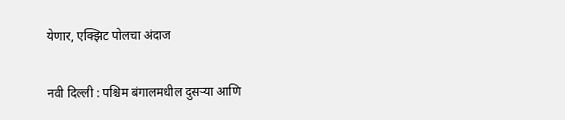येणार, एक्झिट पोलचा अंदाज

नवी दिल्ली : पश्चिम बंगालमधील दुसऱ्या आणि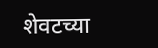शेवटच्या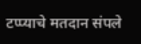टप्प्याचे मतदान संपले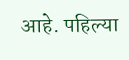आहे. पहिल्या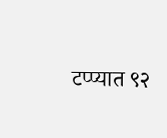टप्प्यात ९२